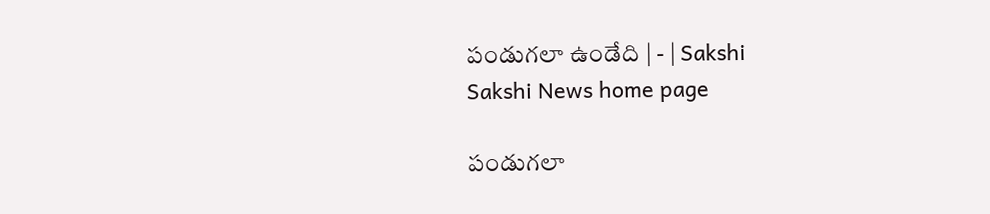పండుగలా ఉండేది | - | Sakshi
Sakshi News home page

పండుగలా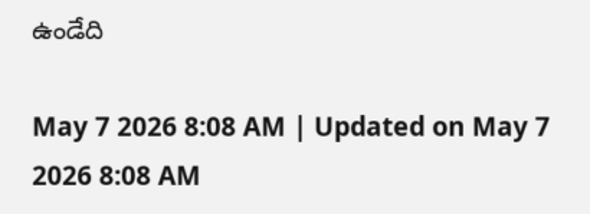ఉండేది

May 7 2026 8:08 AM | Updated on May 7 2026 8:08 AM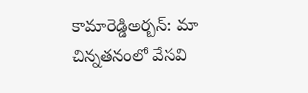కామారెడ్డిఅర్బన్‌: మా చిన్నతనంలో వేసవి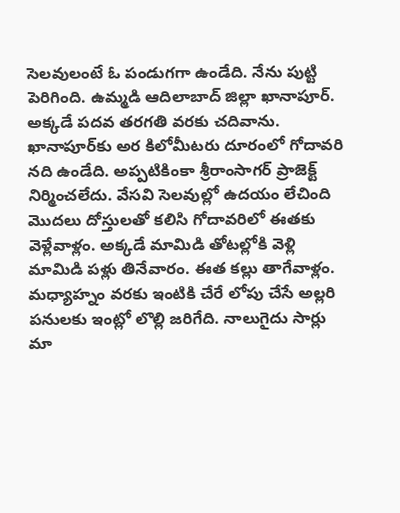సెలవులంటే ఓ పండుగగా ఉండేది. నేను పుట్టి పెరిగింది. ఉమ్మడి ఆదిలాబాద్‌ జిల్లా ఖానాపూర్‌. అక్కడే పదవ తరగతి వరకు చదివాను. ఖానాపూర్‌కు అర కిలోమీటరు దూరంలో గోదావరి నది ఉండేది. అప్పటికింకా శ్రీరాంసాగర్‌ ప్రాజెక్ట్‌ నిర్మించలేదు. వేసవి సెలవుల్లో ఉదయం లేచింది మొదలు దోస్తులతో కలిసి గోదావరిలో ఈతకు వెళ్లేవాళ్లం. అక్కడే మామిడి తోటల్లోకి వెళ్లి మామిడి పళ్లు తినేవారం. ఈత కల్లు తాగేవాళ్లం. మధ్యాహ్నం వరకు ఇంటికి చేరే లోపు చేసే అల్లరి పనులకు ఇంట్లో లొల్లి జరిగేది. నాలుగైదు సార్లు మా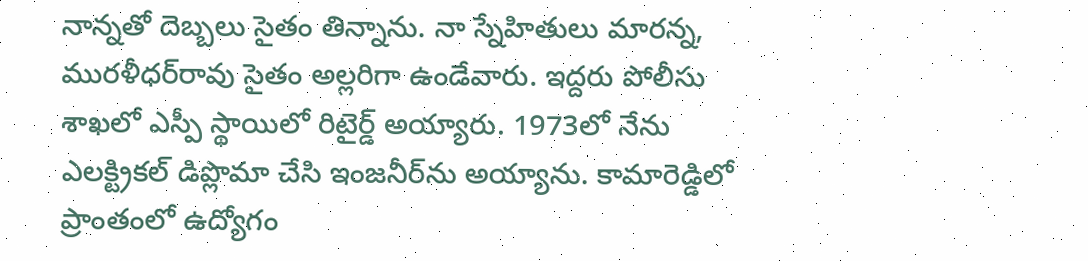నాన్నతో దెబ్బలు సైతం తిన్నాను. నా స్నేహితులు మారన్న, మురళీధర్‌రావు సైతం అల్లరిగా ఉండేవారు. ఇద్దరు పోలీసు శాఖలో ఎస్పీ స్థాయిలో రిటైర్డ్‌ అయ్యారు. 1973లో నేను ఎలక్ట్రికల్‌ డిప్లొమా చేసి ఇంజనీర్‌ను అయ్యాను. కామారెడ్డిలో ప్రాంతంలో ఉద్యోగం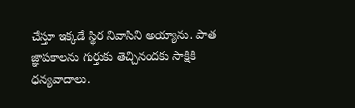చేస్తూ ఇక్కడే స్థిర నివాసిని అయ్యాను. పాత జ్ఞాపకాలను గుర్తుకు తెచ్చినందకు సాక్షికి ధన్యవాదాలు.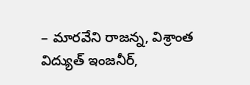– మారవేని రాజన్న, విశ్రాంత విద్యుత్‌ ఇంజనీర్‌,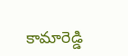కామారెడ్డి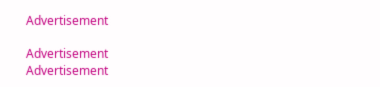Advertisement

Advertisement
Advertisement